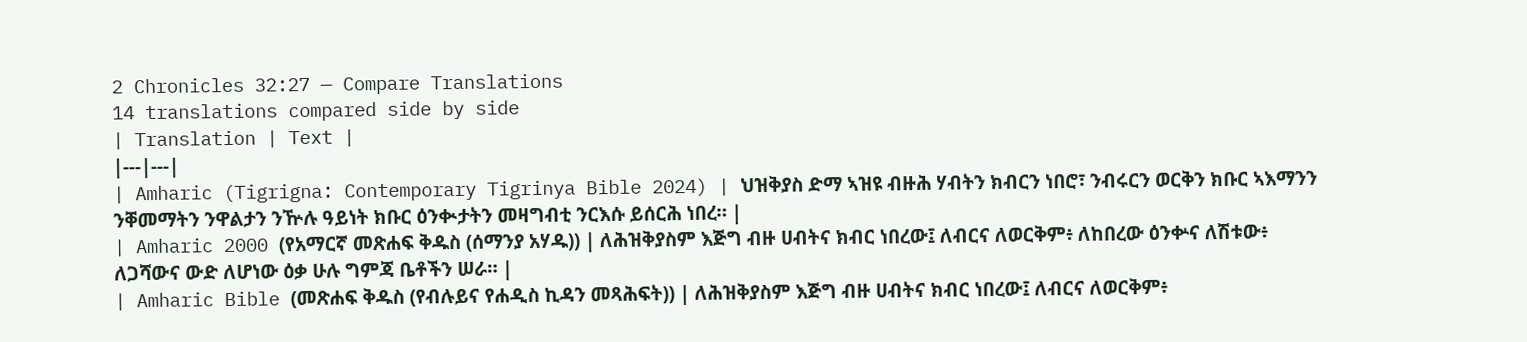2 Chronicles 32:27 — Compare Translations
14 translations compared side by side
| Translation | Text |
|---|---|
| Amharic (Tigrigna: Contemporary Tigrinya Bible 2024) | ህዝቅያስ ድማ ኣዝዩ ብዙሕ ሃብትን ክብርን ነበሮ፣ ንብሩርን ወርቅን ክቡር ኣእማንን ንቐመማትን ንዋልታን ንዅሉ ዓይነት ክቡር ዕንቊታትን መዛግብቲ ንርእሱ ይሰርሕ ነበረ። |
| Amharic 2000 (የአማርኛ መጽሐፍ ቅዱስ (ሰማንያ አሃዱ)) | ለሕዝቅያስም እጅግ ብዙ ሀብትና ክብር ነበረው፤ ለብርና ለወርቅም፥ ለከበረው ዕንቍና ለሽቱው፥ ለጋሻውና ውድ ለሆነው ዕቃ ሁሉ ግምጃ ቤቶችን ሠራ። |
| Amharic Bible (መጽሐፍ ቅዱስ (የብሉይና የሐዲስ ኪዳን መጻሕፍት)) | ለሕዝቅያስም እጅግ ብዙ ሀብትና ክብር ነበረው፤ ለብርና ለወርቅም፥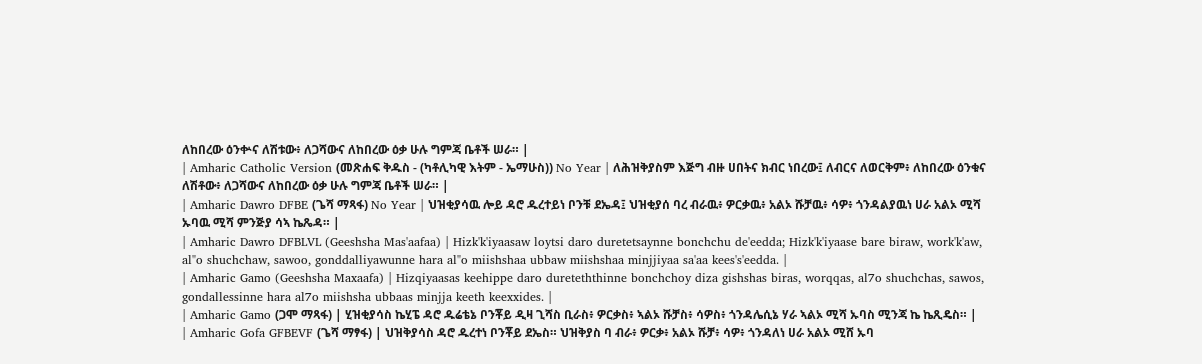ለከበረው ዕንቍና ለሽቱው፥ ለጋሻውና ለከበረው ዕቃ ሁሉ ግምጃ ቤቶች ሠራ። |
| Amharic Catholic Version (መጽሐፍ ቅዱስ - (ካቶሊካዊ እትም - ኤማሁስ)) No Year | ለሕዝቅያስም እጅግ ብዙ ሀበትና ክብር ነበረው፤ ለብርና ለወርቅም፥ ለከበረው ዕንቁና ለሽቶው፥ ለጋሻውና ለከበረው ዕቃ ሁሉ ግምጃ ቤቶች ሠራ። |
| Amharic Dawro DFBE (ጌሻ ማጻፋ) No Year | ህዝቂያሳዉ ሎይ ዳሮ ዱረተይነ ቦንቹ ደኤዳ፤ ህዝቂያሰ ባረ ብራዉ፥ ዎርቃዉ፥ አልኦ ሹቻዉ፥ ሳዎ፥ ጎንዳልያዉነ ሀራ አልኦ ሚሻ ኡባዉ ሚሻ ምንጅያ ሳኣ ኬጼዳ። |
| Amharic Dawro DFBLVL (Geeshsha Mas'aafaa) | Hizk'k'iyaasaw loytsi daro duretetsaynne bonchchu de'eedda; Hizk'k'iyaase bare biraw, work'k'aw, al"o shuchchaw, sawoo, gonddalliyawunne hara al"o miishshaa ubbaw miishshaa minjjiyaa sa'aa kees's'eedda. |
| Amharic Gamo (Geeshsha Maxaafa) | Hizqiyaasas keehippe daro dureteththinne bonchchoy diza gishshas biras, worqqas, al7o shuchchas, sawos, gondallessinne hara al7o miishsha ubbaas minjja keeth keexxides. |
| Amharic Gamo (ጋሞ ማጻፋ) | ሂዝቂያሳስ ኬሂፔ ዳሮ ዱሬቴኔ ቦንቾይ ዲዛ ጊሻስ ቢራስ፥ ዎርቃስ፥ ኣልኦ ሹቻስ፥ ሳዎስ፥ ጎንዳሌሲኔ ሃራ ኣልኦ ሚሻ ኡባስ ሚንጃ ኬ ኬጺዴስ። |
| Amharic Gofa GFBEVF (ጌሻ ማፃፋ) | ህዝቅያሳስ ዳሮ ዱረተነ ቦንቾይ ደኤስ። ህዝቅያስ ባ ብራ፥ ዎርቃ፥ አልኦ ሹቻ፥ ሳዎ፥ ጎንዳለነ ሀራ አልኦ ሚሸ ኡባ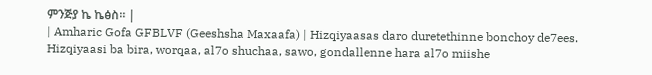ምንጅያ ኬ ኬፅስ። |
| Amharic Gofa GFBLVF (Geeshsha Maxaafa) | Hizqiyaasas daro duretethinne bonchoy de7ees. Hizqiyaasi ba bira, worqaa, al7o shuchaa, sawo, gondallenne hara al7o miishe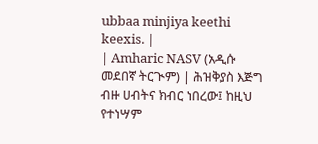ubbaa minjiya keethi keexis. |
| Amharic NASV (አዲሱ መደበኛ ትርጒም) | ሕዝቅያስ እጅግ ብዙ ሀብትና ክብር ነበረው፤ ከዚህ የተነሣም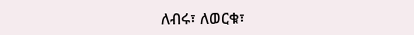ለብሩ፣ ለወርቁ፣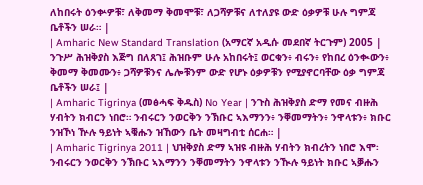ለከበሩት ዕንቍዎቹ፣ ለቅመማ ቅመሞቹ፣ ለጋሻዎቹና ለተለያዩ ውድ ዕቃዎቹ ሁሉ ግምጃ ቤቶችን ሠራ። |
| Amharic New Standard Translation (አማርኛ አዲሱ መደበኛ ትርጉም) 2005 | ንጉሥ ሕዝቅያስ እጅግ በለጸገ፤ ሕዝቡም ሁሉ አከበሩት፤ ወርቁን፥ ብሩን፥ የከበረ ዕንቊውን፥ ቅመማ ቅመሙን፥ ጋሻዎቹንና ሌሎቹንም ውድ የሆኑ ዕቃዎቹን የሚያኖርባቸው ዕቃ ግምጃ ቤቶችን ሠራ፤ |
| Amharic Tigrinya (መፅሓፍ ቅዱስ) No Year | ንጉስ ሕዝቅያስ ድማ የመና ብዙሕ ሃብትን ክብርን ነበሮ። ንብሩርን ንወርቅን ንኽቡር ኣእማንን፥ ንቐመማትን፥ ንዋላቱን፥ ክቡር ንዝኾነ ዅሉ ዓይነት ኣቑሑን ዝኸውን ቤት መዛግብቲ ሰርሐ። |
| Amharic Tigrinya 2011 | ህዝቅያስ ድማ ኣዝዩ ብዙሕ ሃብትን ክብረትን ነበሮ እሞ፡ ንብሩርን ንወርቅን ንኽቡር ኣእማንን ንቐመማትን ንዋላቱን ንዂሉ ዓይነት ክቡር ኣቓሑን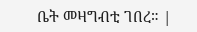ቤት መዛግብቲ ገበረ። |